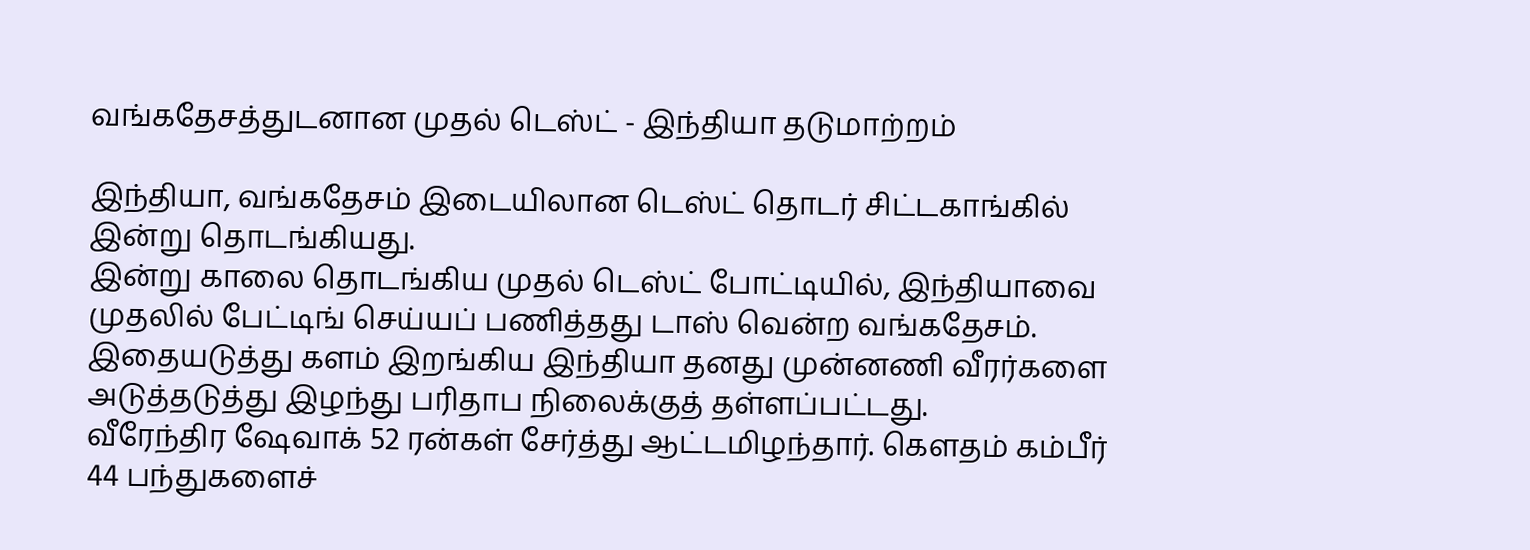வங்கதேசத்துடனான முதல் டெஸ்ட் - இந்தியா தடுமாற்றம்

இந்தியா, வங்கதேசம் இடையிலான டெஸ்ட் தொடர் சிட்டகாங்கில் இன்று தொடங்கியது.
இன்று காலை தொடங்கிய முதல் டெஸ்ட் போட்டியில், இந்தியாவை முதலில் பேட்டிங் செய்யப் பணித்தது டாஸ் வென்ற வங்கதேசம்.
இதையடுத்து களம் இறங்கிய இந்தியா தனது முன்னணி வீரர்களை அடுத்தடுத்து இழந்து பரிதாப நிலைக்குத் தள்ளப்பட்டது.
வீரேந்திர ஷேவாக் 52 ரன்கள் சேர்த்து ஆட்டமிழந்தார். கெளதம் கம்பீர் 44 பந்துகளைச்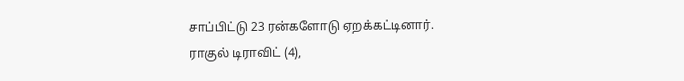சாப்பிட்டு 23 ரன்களோடு ஏறக்கட்டினார்.
ராகுல் டிராவிட் (4),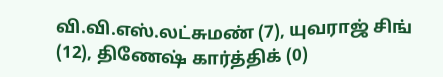வி.வி.எஸ்.லட்சுமண் (7), யுவராஜ் சிங் (12), திணேஷ் கார்த்திக் (0)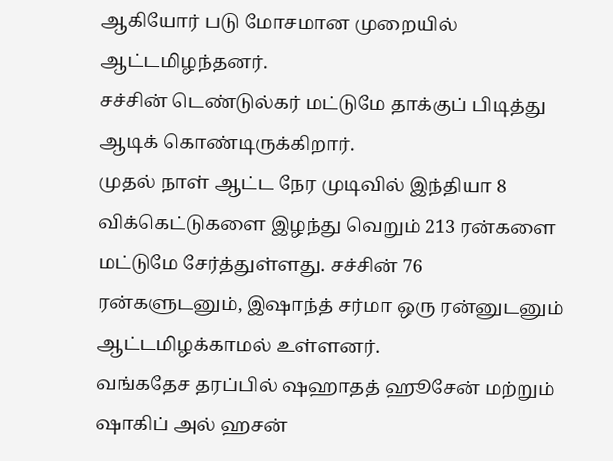ஆகியோர் படு மோசமான முறையில் ஆட்டமிழந்தனர்.
சச்சின் டெண்டுல்கர் மட்டுமே தாக்குப் பிடித்து ஆடிக் கொண்டிருக்கிறார்.
முதல் நாள் ஆட்ட நேர முடிவில் இந்தியா 8 விக்கெட்டுகளை இழந்து வெறும் 213 ரன்களை மட்டுமே சேர்த்துள்ளது. சச்சின் 76 ரன்களுடனும், இஷாந்த் சர்மா ஒரு ரன்னுடனும் ஆட்டமிழக்காமல் உள்ளனர்.
வங்கதேச தரப்பில் ஷஹாதத் ஹூசேன் மற்றும் ஷாகிப் அல் ஹசன்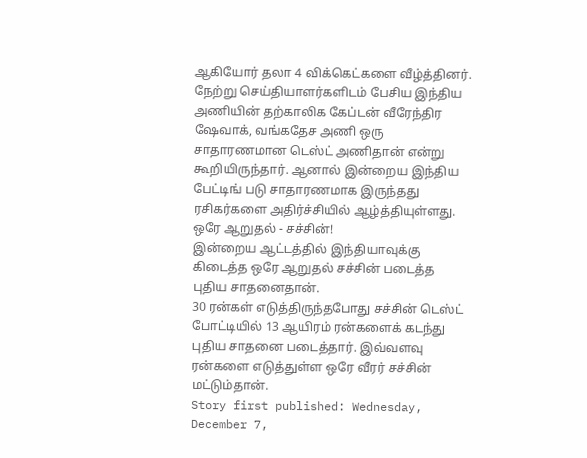ஆகியோர் தலா 4 விக்கெட்களை வீழ்த்தினர்.
நேற்று செய்தியாளர்களிடம் பேசிய இந்திய அணியின் தற்காலிக கேப்டன் வீரேந்திர ஷேவாக், வங்கதேச அணி ஒரு சாதாரணமான டெஸ்ட் அணிதான் என்று கூறியிருந்தார். ஆனால் இன்றைய இந்திய பேட்டிங் படு சாதாரணமாக இருந்தது ரசிகர்களை அதிர்ச்சியில் ஆழ்த்தியுள்ளது.
ஒரே ஆறுதல் - சச்சின்!
இன்றைய ஆட்டத்தில் இந்தியாவுக்கு கிடைத்த ஒரே ஆறுதல் சச்சின் படைத்த புதிய சாதனைதான்.
30 ரன்கள் எடுத்திருந்தபோது சச்சின் டெஸ்ட் போட்டியில் 13 ஆயிரம் ரன்களைக் கடந்து புதிய சாதனை படைத்தார். இவ்வளவு ரன்களை எடுத்துள்ள ஒரே வீரர் சச்சின் மட்டும்தான்.
Story first published: Wednesday, December 7,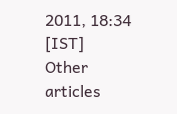2011, 18:34 [IST]
Other articles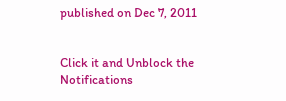published on Dec 7, 2011


Click it and Unblock the Notifications